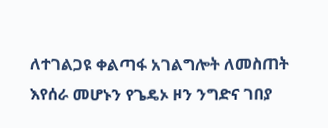ለተገልጋዩ ቀልጣፋ አገልግሎት ለመስጠት እየሰራ መሆኑን የጌዴኦ ዞን ንግድና ገበያ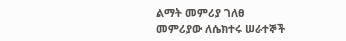ልማት መምሪያ ገለፀ
መምሪያው ለሴክተሩ ሠራተኞች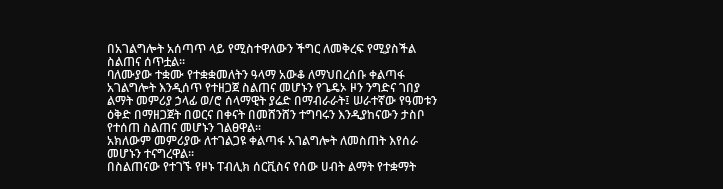በአገልግሎት አሰጣጥ ላይ የሚስተዋለውን ችግር ለመቅረፍ የሚያስችል ስልጠና ሰጥቷል፡፡
ባለሙያው ተቋሙ የተቋቋመለትን ዓላማ አውቆ ለማህበረሰቡ ቀልጣፋ አገልግሎት እንዲሰጥ የተዘጋጀ ስልጠና መሆኑን የጌዴኦ ዞን ንግድና ገበያ ልማት መምሪያ ኃላፊ ወ/ሮ ሰላማዊት ያሬድ በማብራራት፤ ሠራተኛው የዓመቱን ዕቅድ በማዘጋጀት በወርና በቀናት በመሸንሸን ተግባሩን እንዲያከናውን ታስቦ የተሰጠ ስልጠና መሆኑን ገልፀዋል፡፡
አክለውም መምሪያው ለተገልጋዩ ቀልጣፋ አገልግሎት ለመስጠት እየሰራ መሆኑን ተናግረዋል፡፡
በስልጠናው የተገኙ የዞኑ ፐብሊክ ሰርቪስና የሰው ሀብት ልማት የተቋማት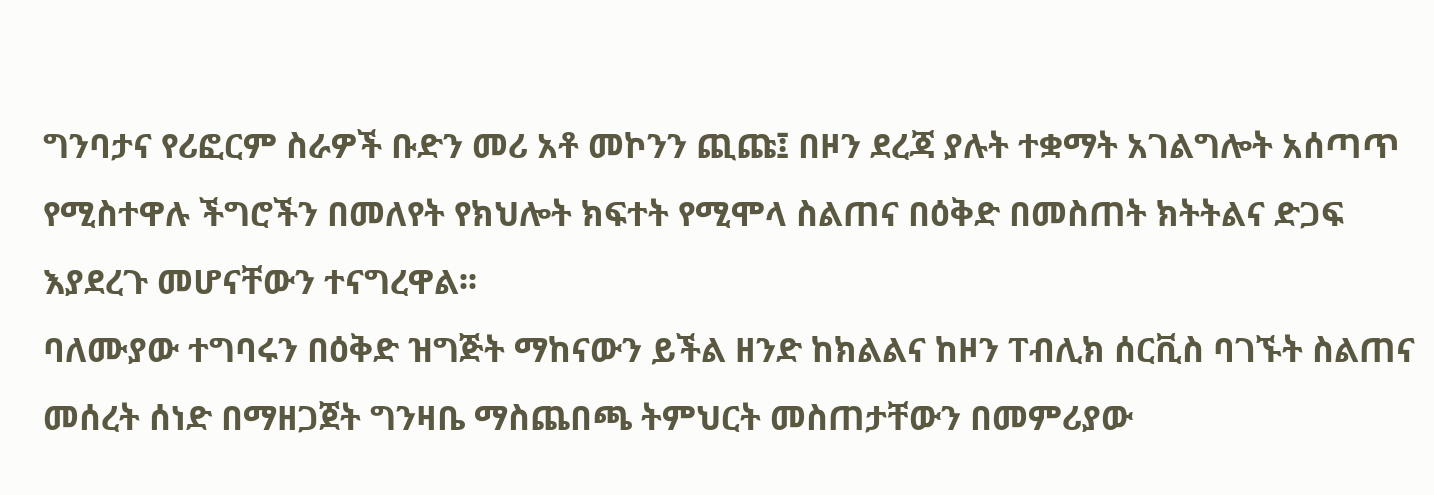ግንባታና የሪፎርም ስራዎች ቡድን መሪ አቶ መኮንን ጪጩ፤ በዞን ደረጃ ያሉት ተቋማት አገልግሎት አሰጣጥ የሚስተዋሉ ችግሮችን በመለየት የክህሎት ክፍተት የሚሞላ ስልጠና በዕቅድ በመስጠት ክትትልና ድጋፍ እያደረጉ መሆናቸውን ተናግረዋል፡፡
ባለሙያው ተግባሩን በዕቅድ ዝግጅት ማከናውን ይችል ዘንድ ከክልልና ከዞን ፐብሊክ ሰርቪስ ባገኙት ስልጠና መሰረት ሰነድ በማዘጋጀት ግንዛቤ ማስጨበጫ ትምህርት መስጠታቸውን በመምሪያው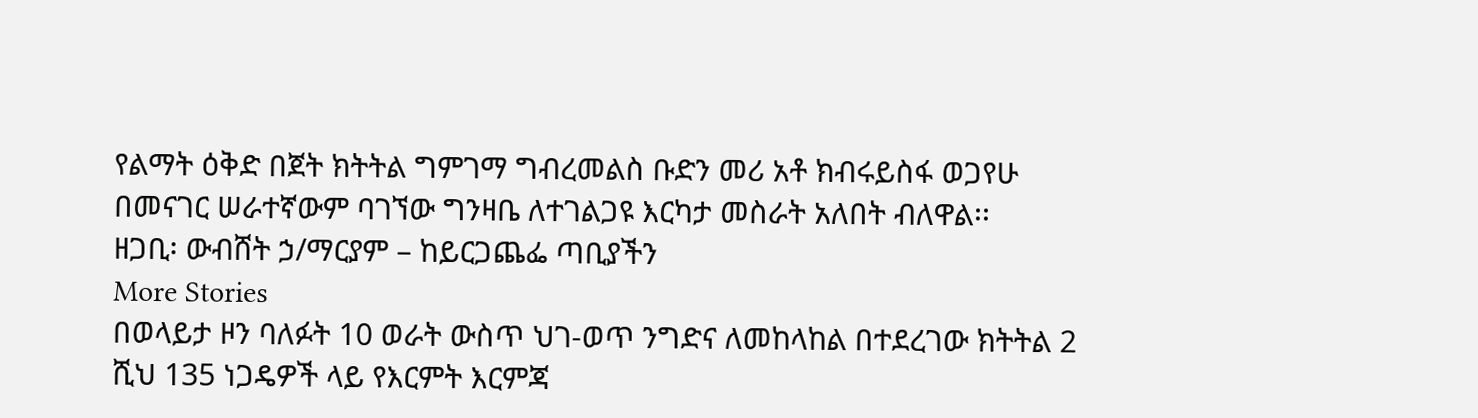የልማት ዕቅድ በጀት ክትትል ግምገማ ግብረመልስ ቡድን መሪ አቶ ክብሩይስፋ ወጋየሁ በመናገር ሠራተኛውም ባገኘው ግንዛቤ ለተገልጋዩ እርካታ መስራት አለበት ብለዋል፡፡
ዘጋቢ፡ ውብሸት ኃ/ማርያም – ከይርጋጨፌ ጣቢያችን
More Stories
በወላይታ ዞን ባለፉት 10 ወራት ውስጥ ህገ-ወጥ ንግድና ለመከላከል በተደረገው ክትትል 2 ሺህ 135 ነጋዴዎች ላይ የእርምት እርምጃ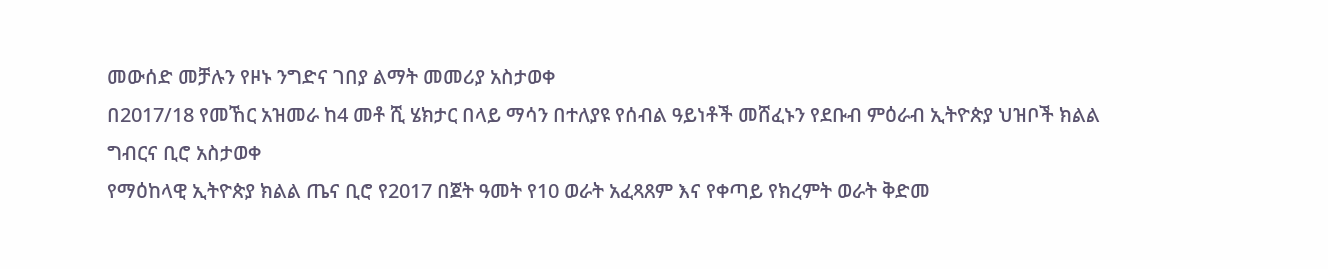መውሰድ መቻሉን የዞኑ ንግድና ገበያ ልማት መመሪያ አስታወቀ
በ2017/18 የመኸር አዝመራ ከ4 መቶ ሺ ሄክታር በላይ ማሳን በተለያዩ የሰብል ዓይነቶች መሸፈኑን የደቡብ ምዕራብ ኢትዮጵያ ህዝቦች ክልል ግብርና ቢሮ አስታወቀ
የማዕከላዊ ኢትዮጵያ ክልል ጤና ቢሮ የ2017 በጀት ዓመት የ10 ወራት አፈጻጸም እና የቀጣይ የክረምት ወራት ቅድመ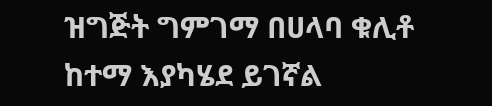ዝግጅት ግምገማ በሀላባ ቁሊቶ ከተማ እያካሄደ ይገኛል